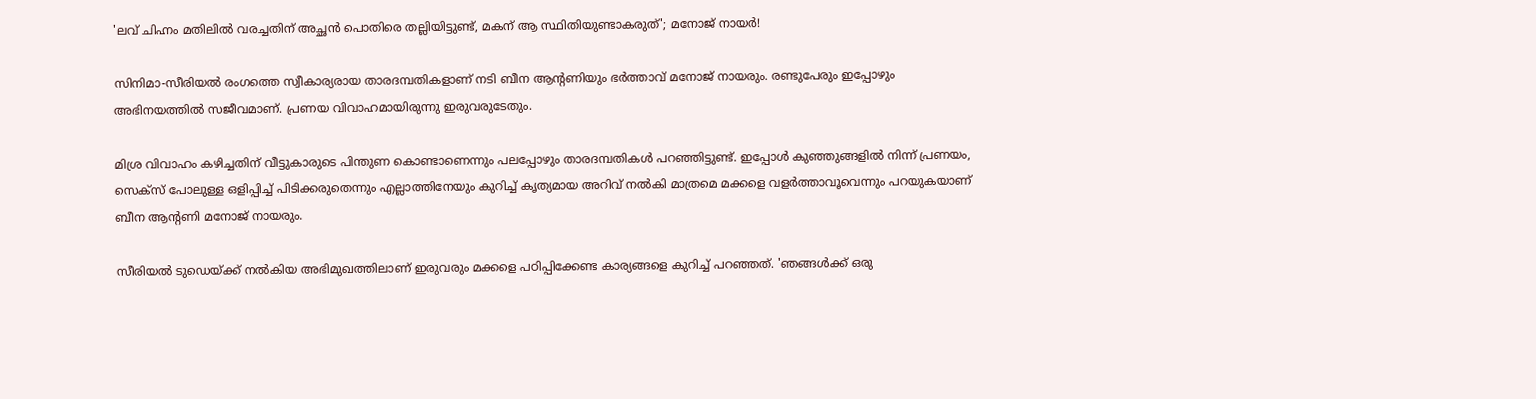'ലവ് ചിഹ്നം മതിലിൽ വരച്ചതിന് അച്ഛൻ പൊതിരെ തല്ലിയിട്ടുണ്ട്, മകന് ആ സ്ഥിതിയുണ്ടാകരുത്'; മനോജ് നായർ!

സിനിമാ-സീരിയൽ രംഗത്തെ സ്വീകാര്യരായ താരദമ്പതികളാണ് നടി ബീന ആന്റണിയും ഭർത്താവ് മനോജ് നായരും. രണ്ടുപേരും ഇപ്പോഴും അഭിനയത്തിൽ സജീവമാണ്. പ്രണയ വിവാഹമായിരുന്നു ഇരുവരുടേതും.

മിശ്ര വിവാഹം കഴിച്ചതിന് വീട്ടുകാരുടെ പിന്തുണ കൊണ്ടാണെന്നും പലപ്പോഴും താരദമ്പതികൾ പറഞ്ഞിട്ടുണ്ട്. ഇപ്പോൾ കുഞ്ഞുങ്ങളിൽ നിന്ന് പ്രണയം, സെക്സ് പോലുള്ള ഒളിപ്പിച്ച് പിടിക്കരുതെന്നും എല്ലാത്തിനേയും കുറിച്ച് കൃത്യമായ അറിവ് നൽകി മാത്രമെ മക്കളെ വളർത്താവൂവെന്നും പറയുകയാണ് ബീന ആന്റണി മനോജ് നായരും.

സീരിയൽ ടുഡെയ്ക്ക് നൽകിയ അഭിമുഖത്തിലാണ് ഇരുവരും മക്കളെ പഠിപ്പിക്കേണ്ട കാര്യങ്ങളെ കുറിച്ച് പറഞ്ഞത്. 'ഞങ്ങൾക്ക് ഒരു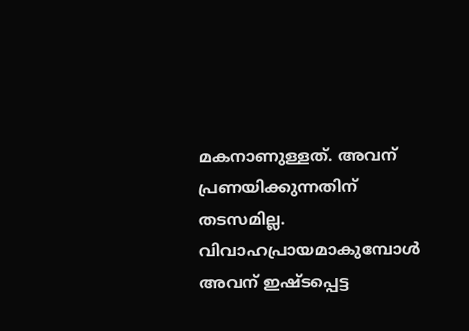മകനാണുള്ളത്. അവന് പ്രണയിക്കുന്നതിന് തടസമില്ല. വിവാഹപ്രായമാകുമ്പോൾ അവന് ഇഷ്ടപ്പെട്ട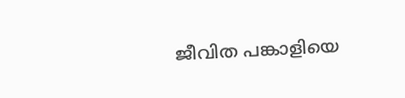ജീവിത പങ്കാളിയെ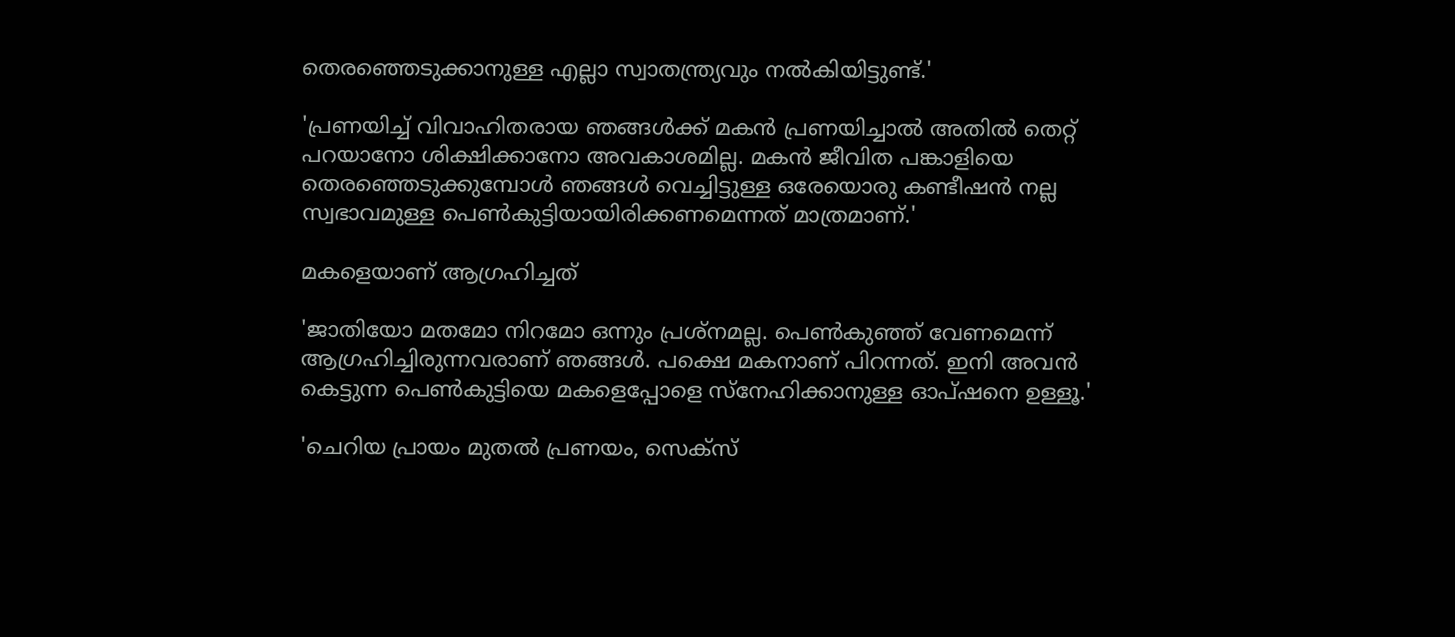തെരഞ്ഞെടുക്കാനുള്ള എല്ലാ സ്വാതന്ത്ര്യവും നൽകിയിട്ടുണ്ട്.'

'പ്രണയിച്ച് വിവാഹിതരായ ഞങ്ങൾക്ക് മകൻ പ്രണയിച്ചാൽ അതിൽ തെറ്റ് പറയാനോ ശിക്ഷിക്കാനോ അവകാശമില്ല. മകൻ ജീവിത പങ്കാളിയെ തെരഞ്ഞെടുക്കുമ്പോൾ ‍ഞങ്ങൾ വെച്ചിട്ടുള്ള ഒരേയൊരു കണ്ടീഷൻ നല്ല സ്വഭാവമുള്ള പെൺകുട്ടിയായിരിക്കണമെന്നത് മാത്രമാണ്.'

മകളെയാണ് ആഗ്രഹിച്ചത്

'ജാതിയോ മതമോ നിറമോ ഒന്നും പ്രശ്നമല്ല. പെൺകുഞ്ഞ് വേണമെന്ന് ആഗ്രഹിച്ചിരുന്നവരാണ് ഞങ്ങൾ. പക്ഷെ മകനാണ് പിറന്നത്. ഇനി അവൻ കെട്ടുന്ന പെൺകുട്ടിയെ മകളെപ്പോളെ സ്നേഹിക്കാനുള്ള ഓപ്ഷനെ ഉള്ളൂ.'

'ചെറിയ പ്രായം മുതൽ പ്രണയം, സെക്സ്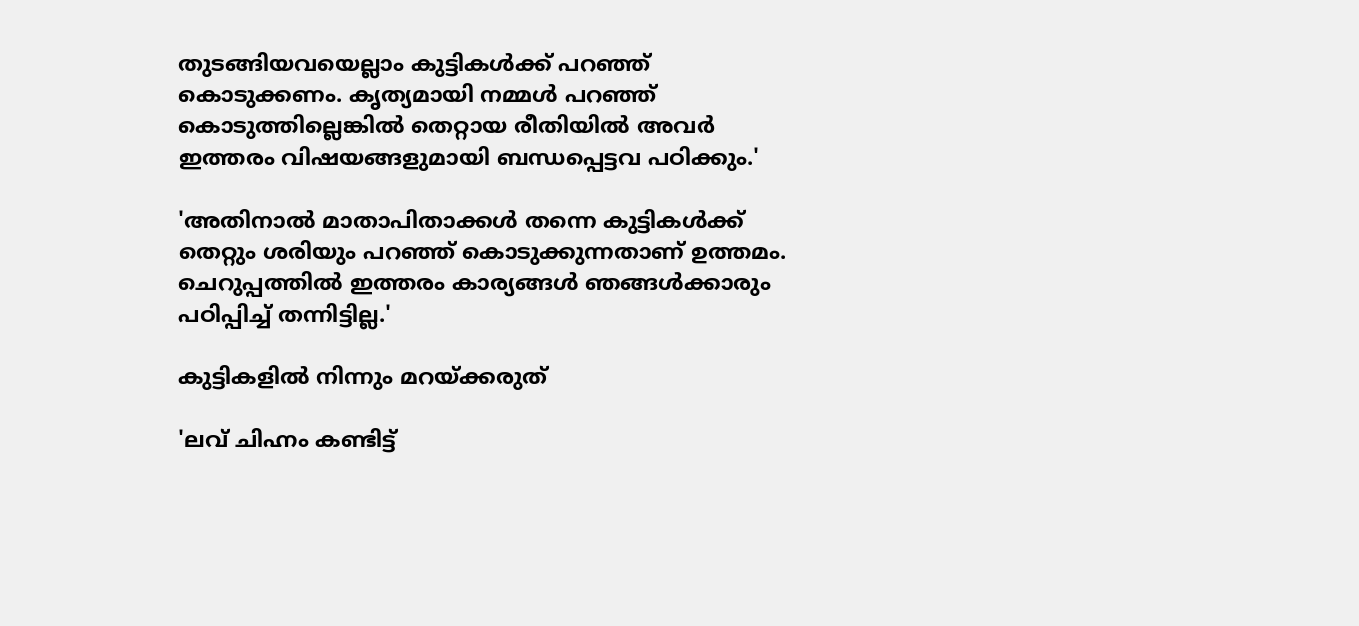തുടങ്ങിയവയെല്ലാം കുട്ടികൾക്ക് പറഞ്ഞ് കൊടുക്കണം. കൃത്യമായി നമ്മൾ പറഞ്ഞ് കൊടുത്തില്ലെങ്കിൽ തെറ്റായ രീതിയിൽ അവർ ഇത്തരം വിഷയങ്ങളുമായി ബന്ധപ്പെട്ടവ പഠിക്കും.'

'അതിനാൽ മാതാപിതാക്കൾ തന്നെ കുട്ടികൾക്ക് തെറ്റും ശരിയും പറഞ്ഞ് കൊടുക്കുന്നതാണ് ഉത്തമം. ചെറുപ്പത്തിൽ ഇത്തരം കാര്യങ്ങൾ ‍ഞങ്ങൾക്കാരും പഠിപ്പിച്ച് തന്നിട്ടില്ല.'

കുട്ടികളിൽ നിന്നും മറയ്ക്കരുത്

'ലവ് ചിഹ്നം കണ്ടിട്ട്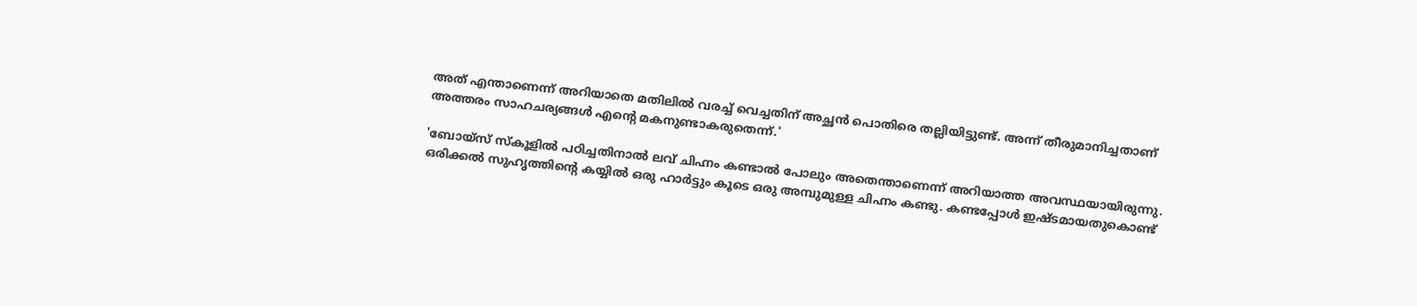അത് എന്താണെന്ന് അറിയാതെ മതിലിൽ വരച്ച് വെച്ചതിന് അച്ഛൻ പൊതിരെ തല്ലിയിട്ടുണ്ട്. അന്ന് തീരുമാനിച്ചതാണ് അത്തരം സാഹചര്യങ്ങൾ എന്റെ മകനുണ്ടാകരുതെന്ന്.'

'ബോയ്സ് സ്കൂളിൽ പഠിച്ചതിനാൽ ലവ് ചിഹ്നം കണ്ടാൽ‌ പോലും അതെന്താണെന്ന് അറിയാത്ത അവസ്ഥയായിരുന്നു. ഒരിക്കൽ സുഹൃത്തിന്റെ കയ്യിൽ ഒരു ഹാർട്ടും കൂടെ ഒരു അമ്പുമുള്ള ചിഹ്നം കണ്ടു. കണ്ടപ്പോൾ ഇഷ്ടമായതുകൊണ്ട്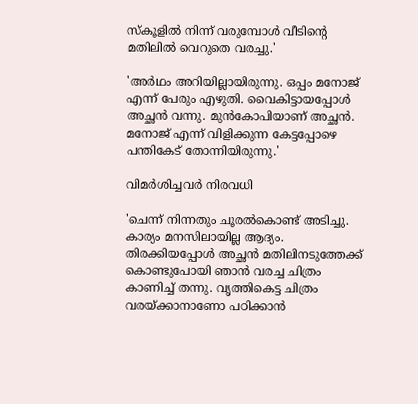സ്കൂളിൽ നിന്ന് വരുമ്പോൾ വീടിന്റെ മതിലിൽ വെറുതെ വരച്ചു.'

'അർഥം അറിയില്ലായിരുന്നു. ഒപ്പം മനോജ് എന്ന് പേരും എഴുതി. വൈകിട്ടായപ്പോൾ അച്ഛൻ വന്നു. മുൻകോപിയാണ് അച്ഛൻ. മനോജ് എന്ന് വിളിക്കുന്ന കേട്ടപ്പോഴെ പന്തികേട് തോന്നിയിരുന്നു.'

വിമർശിച്ചവർ നിരവധി

'ചെന്ന് നിന്നതും ചൂരൽകൊണ്ട് അടിച്ചു. കാര്യം മനസിലായില്ല ആദ്യം. തിരക്കിയപ്പോൾ‌ അച്ഛൻ മതിലിനടുത്തേക്ക് കൊണ്ടുപോയി ഞാൻ വരച്ച ചിത്രം കാണിച്ച് തന്നു. വൃത്തികെട്ട ചിത്രം വരയ്ക്കാനാണോ പഠിക്കാൻ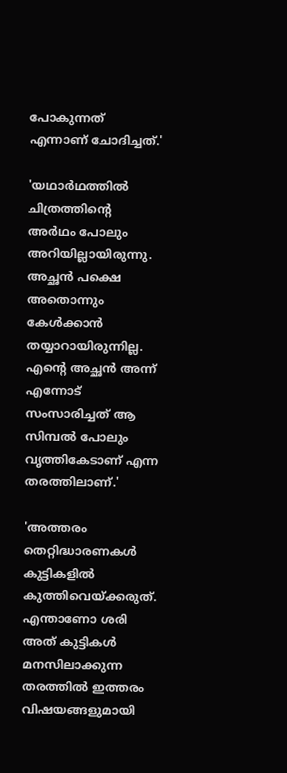പോകുന്നത് എന്നാണ് ചോദിച്ചത്.'

'യഥാർഥത്തിൽ ചിത്രത്തിന്റെ അർഥം പോലും അറിയില്ലായിരുന്നു. അച്ഛൻ പക്ഷെ അതൊന്നും കേൾക്കാൻ തയ്യാറായിരുന്നില്ല. എന്റെ അച്ഛൻ അന്ന് എന്നോട് സംസാരിച്ചത് ആ സിമ്പൽ പോലും വൃത്തികേടാണ് എന്ന തരത്തിലാണ്.'

'അത്തരം തെറ്റിദ്ധാരണകൾ കുട്ടികളിൽ കുത്തിവെയ്ക്കരുത്. എന്താണോ ശരി അത് കുട്ടികൾ മനസിലാക്കുന്ന തരത്തിൽ ഇത്തരം വിഷയങ്ങളുമായി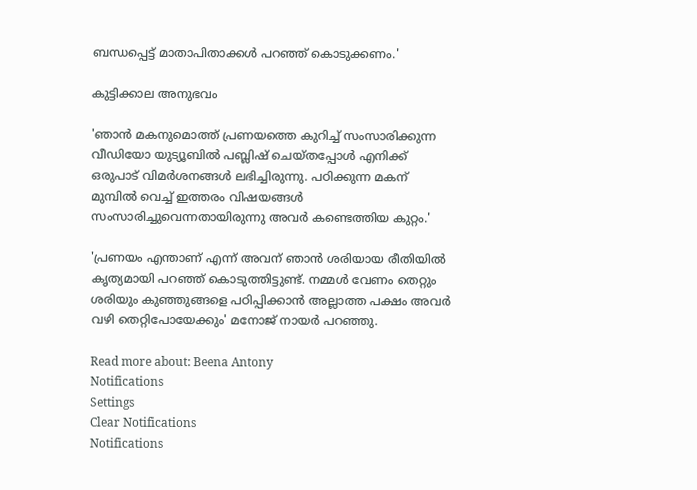ബന്ധപ്പെട്ട് മാതാപിതാക്കൾ പറഞ്ഞ് കൊടുക്കണം.'

കുട്ടിക്കാല അനുഭവം

'ഞാൻ മകനുമൊത്ത് പ്രണയത്തെ കുറിച്ച് സംസാരിക്കുന്ന വീഡിയോ യുട്യൂബിൽ പബ്ലിഷ് ചെയ്തപ്പോൾ എനിക്ക് ഒരുപാട് വിമർശനങ്ങൾ ലഭിച്ചിരുന്നു. പഠിക്കുന്ന മകന് മുമ്പിൽ വെച്ച് ഇത്തരം വിഷയങ്ങൾ സംസാരിച്ചുവെന്നതായിരുന്നു അവർ കണ്ടെത്തിയ കുറ്റം.'

'പ്രണയം എന്താണ് എന്ന് അവന് ഞാൻ ശരിയായ രീതിയിൽ കൃത്യമായി പറഞ്ഞ് കൊടുത്തിട്ടുണ്ട്. നമ്മൾ വേണം തെറ്റും ശരിയും കുഞ്ഞുങ്ങളെ പഠിപ്പിക്കാൻ അല്ലാത്ത പക്ഷം അവർ വഴി തെറ്റിപോയേക്കും' മനോജ് നായർ പറഞ്ഞു.

Read more about: Beena Antony
Notifications
Settings
Clear Notifications
Notifications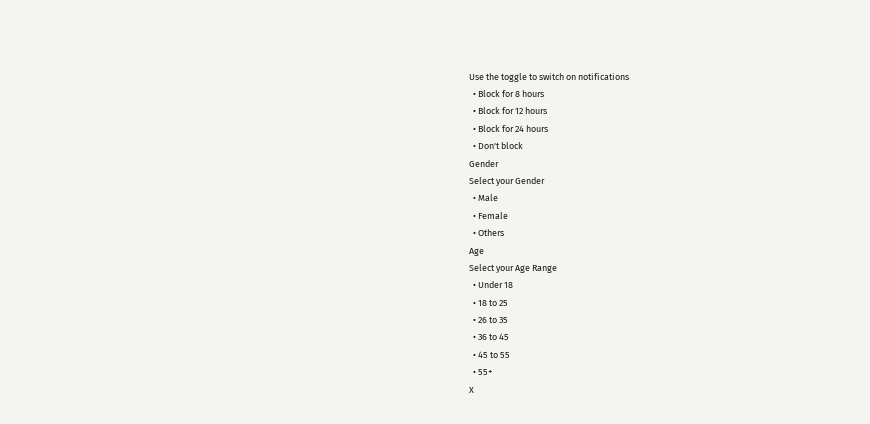Use the toggle to switch on notifications
  • Block for 8 hours
  • Block for 12 hours
  • Block for 24 hours
  • Don't block
Gender
Select your Gender
  • Male
  • Female
  • Others
Age
Select your Age Range
  • Under 18
  • 18 to 25
  • 26 to 35
  • 36 to 45
  • 45 to 55
  • 55+
X